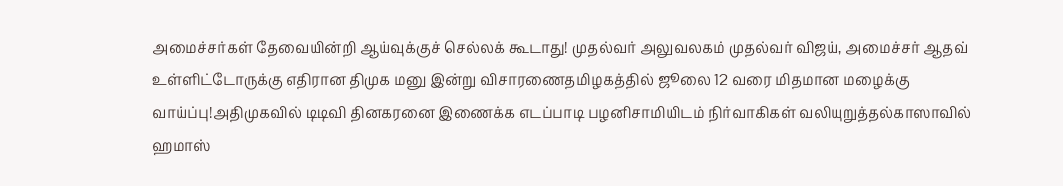அமைச்சர்கள் தேவையின்றி ஆய்வுக்குச் செல்லக் கூடாது! முதல்வர் அலுவலகம் முதல்வர் விஜய், அமைச்சர் ஆதவ் உள்ளிட்டோருக்கு எதிரான திமுக மனு இன்று விசாரணைதமிழகத்தில் ஜூலை 12 வரை மிதமான மழைக்கு வாய்ப்பு!அதிமுகவில் டிடிவி தினகரனை இணைக்க எடப்பாடி பழனிசாமியிடம் நிர்வாகிகள் வலியுறுத்தல்காஸாவில் ஹமாஸ்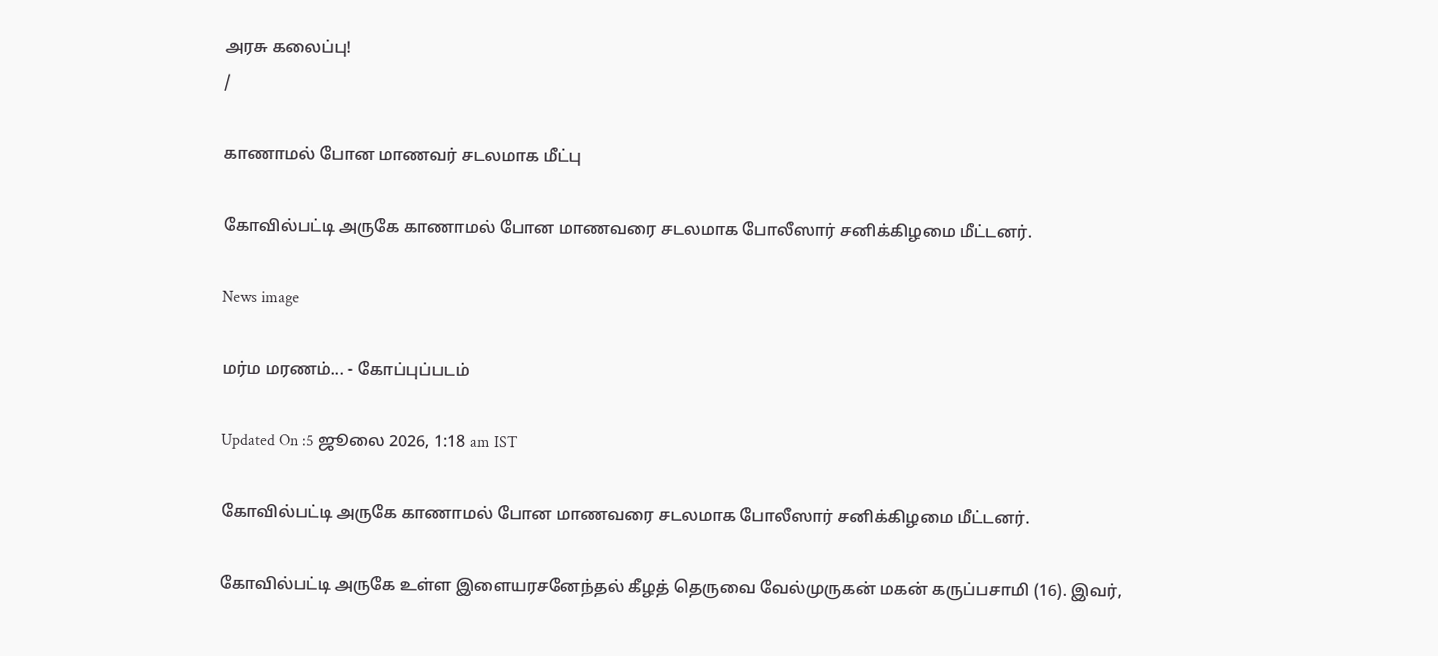அரசு கலைப்பு!
/

காணாமல் போன மாணவர் சடலமாக மீட்பு

கோவில்பட்டி அருகே காணாமல் போன மாணவரை சடலமாக போலீஸார் சனிக்கிழமை மீட்டனர்.

News image

மர்ம மரணம்... - கோப்புப்படம்

Updated On :5 ஜூலை 2026, 1:18 am IST

கோவில்பட்டி அருகே காணாமல் போன மாணவரை சடலமாக போலீஸார் சனிக்கிழமை மீட்டனர்.

கோவில்பட்டி அருகே உள்ள இளையரசனேந்தல் கீழத் தெருவை வேல்முருகன் மகன் கருப்பசாமி (16). இவர்,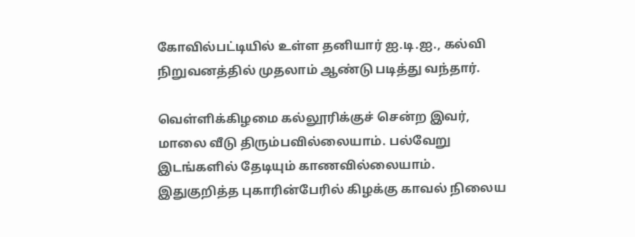கோவில்பட்டியில் உள்ள தனியார் ஐ.டி.ஐ., கல்வி நிறுவனத்தில் முதலாம் ஆண்டு படித்து வந்தார்.

வெள்ளிக்கிழமை கல்லூரிக்குச் சென்ற இவர், மாலை வீடு திரும்பவில்லையாம். பல்வேறு இடங்களில் தேடியும் காணவில்லையாம். இதுகுறித்த புகாரின்பேரில் கிழக்கு காவல் நிலைய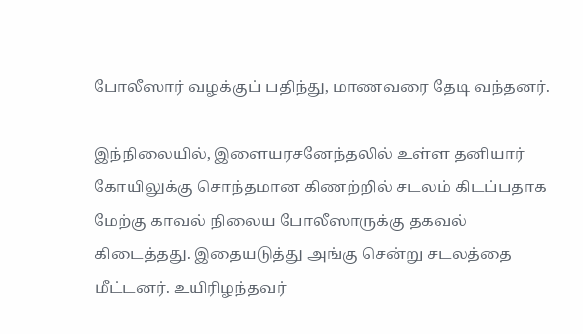போலீஸார் வழக்குப் பதிந்து, மாணவரை தேடி வந்தனர்.

இந்நிலையில், இளையரசனேந்தலில் உள்ள தனியார் கோயிலுக்கு சொந்தமான கிணற்றில் சடலம் கிடப்பதாக மேற்கு காவல் நிலைய போலீஸாருக்கு தகவல் கிடைத்தது. இதையடுத்து அங்கு சென்று சடலத்தை மீட்டனர். உயிரிழந்தவர்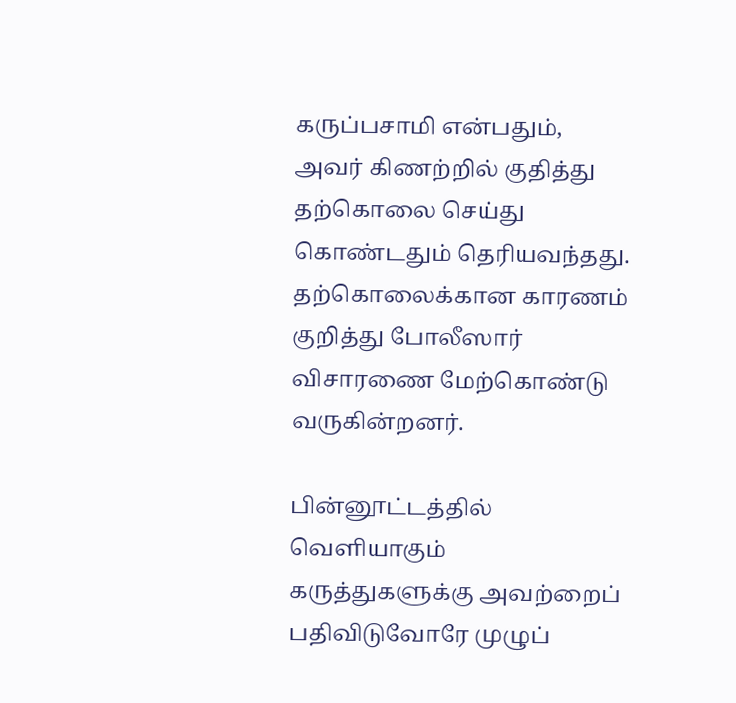கருப்பசாமி என்பதும், அவர் கிணற்றில் குதித்து தற்கொலை செய்து கொண்டதும் தெரியவந்தது. தற்கொலைக்கான காரணம் குறித்து போலீஸார் விசாரணை மேற்கொண்டு வருகின்றனர்.

பின்னூட்டத்தில் வெளியாகும் கருத்துகளுக்கு அவற்றைப் பதிவிடுவோரே முழுப்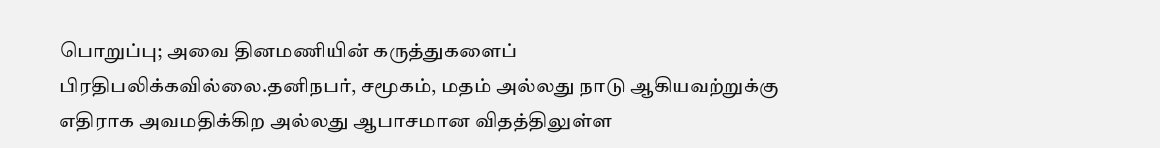பொறுப்பு; அவை தினமணியின் கருத்துகளைப் பிரதிபலிக்கவில்லை.தனிநபர், சமூகம், மதம் அல்லது நாடு ஆகியவற்றுக்கு எதிராக அவமதிக்கிற அல்லது ஆபாசமான விதத்திலுள்ள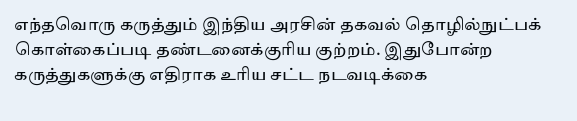எந்தவொரு கருத்தும் இந்திய அரசின் தகவல் தொழில்நுட்பக் கொள்கைப்படி தண்டனைக்குரிய குற்றம். இதுபோன்ற கருத்துகளுக்கு எதிராக உரிய சட்ட நடவடிக்கை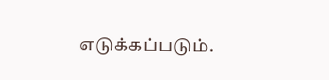எடுக்கப்படும்.